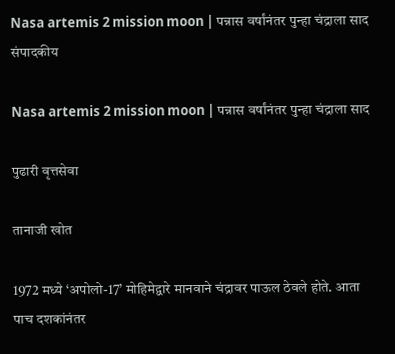Nasa artemis 2 mission moon | पन्नास वर्षांनंतर पुन्हा चंद्राला साद
संपादकीय

Nasa artemis 2 mission moon | पन्नास वर्षांनंतर पुन्हा चंद्राला साद

पुढारी वृत्तसेवा

तानाजी खोत

1972 मध्ये ‘अपोलो-17’ मोहिमेद्वारे मानवाने चंद्रावर पाऊल ठेवले होते. आता पाच दशकांनंतर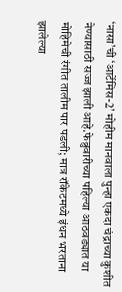‘नासा’ची ‘आर्टेमिस-2’ मोहीम मानवाला पुन्हा एकदा चंद्राच्या कुशीत नेण्यासाठी सज्ज झाली आहे.फेब्रुवारीच्या पहिल्या आठवड्यात या मोहिमेची रंगीत तालीम पार पडली; मात्र रॉकेटमध्ये इंधन भरताना झालेल्या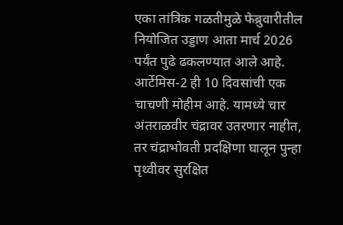एका तांत्रिक गळतीमुळे फेब्रुवारीतील नियोजित उड्डाण आता मार्च 2026 पर्यंत पुढे ढकलण्यात आले आहे. आर्टेमिस-2 ही 10 दिवसांची एक चाचणी मोहीम आहे. यामध्ये चार अंतराळवीर चंद्रावर उतरणार नाहीत, तर चंद्राभोवती प्रदक्षिणा घालून पुन्हा पृथ्वीवर सुरक्षित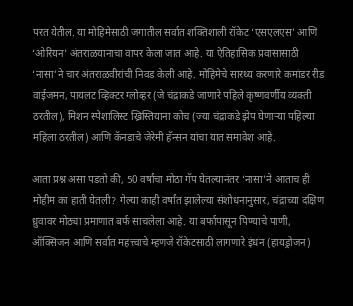परत येतील. या मोहिमेसाठी जगातील सर्वात शक्तिशाली रॉकेट ‘एसएलएस’ आणि ‘ओरियन’ अंतराळयानाचा वापर केला जात आहे. या ऐतिहासिक प्रवासासाठी ‘नासा’ने चार अंतराळवीरांची निवड केली आहे. मोहिमेचे सारथ्य करणारे कमांडर रीड वाईजमन, पायलट व्हिक्टर ग्लोव्हर (जे चंद्राकडे जाणारे पहिले कृष्णवर्णीय व्यक्ती ठरतील), मिशन स्पेशालिस्ट ख्रिस्तियाना कोच (ज्या चंद्राकडे झेप घेणार्‍या पहिल्या महिला ठरतील) आणि कॅनडाचे जेरेमी हॅन्सन यांचा यात समावेश आहे.

आता प्रश्न असा पडतो की, 50 वर्षांचा मोठा गॅप घेतल्यानंतर ‘नासा’ने आताच ही मोहीम का हाती घेतली? गेल्या काही वर्षांत झालेल्या संशोधनानुसार, चंद्राच्या दक्षिण ध्रुवावर मोठ्या प्रमाणात बर्फ साचलेला आहे. या बर्फापासून पिण्याचे पाणी, ऑक्सिजन आणि सर्वात महत्त्वाचे म्हणजे रॉकेटसाठी लागणारे इंधन (हायड्रोजन)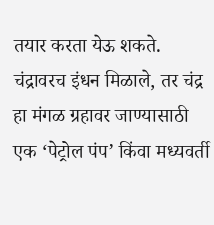तयार करता येऊ शकते. चंद्रावरच इंधन मिळाले, तर चंद्र हा मंगळ ग्रहावर जाण्यासाठी एक ‘पेट्रोल पंप’ किंवा मध्यवर्ती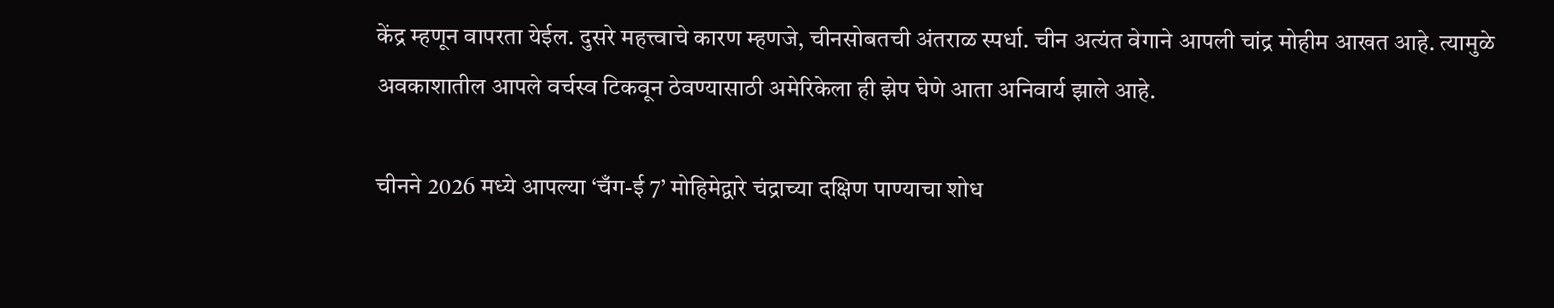केंद्र म्हणून वापरता येईल. दुसरे महत्त्वाचे कारण म्हणजे, चीनसोबतची अंतराळ स्पर्धा. चीन अत्यंत वेगाने आपली चांद्र मोहीम आखत आहे. त्यामुळे अवकाशातील आपले वर्चस्व टिकवून ठेवण्यासाठी अमेरिकेला ही झेप घेणे आता अनिवार्य झाले आहे.

चीनने 2026 मध्ये आपल्या ‘चँग-ई 7’ मोहिमेद्वारे चंद्राच्या दक्षिण पाण्याचा शोध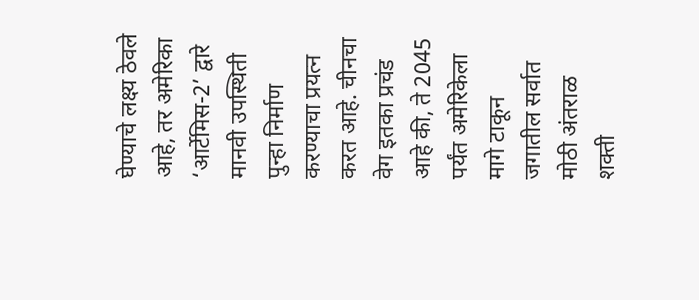घेण्याचे लक्ष्य ठेवले आहे, तर अमेरिका ‘आर्टेमिस-2’ द्वारे मानवी उपस्थिती पुन्हा निर्माण करण्याचा प्रयत्न करत आहे. चीनचा वेग इतका प्रचंड आहे की, ते 2045 पर्यंत अमेरिकेला मागे टाकून जगातील सर्वात मोठी अंतराळ शक्ती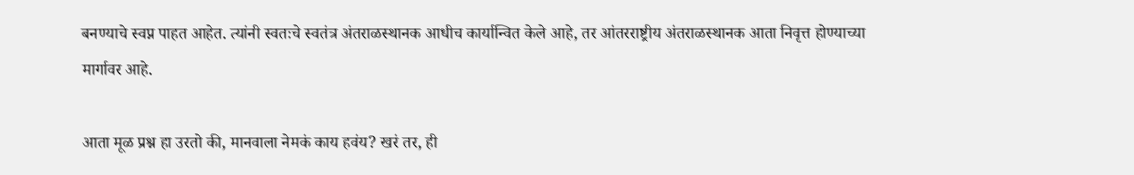बनण्याचे स्वप्न पाहत आहेत. त्यांनी स्वतःचे स्वतंत्र अंतराळस्थानक आधीच कार्यान्वित केले आहे, तर आंतरराष्ट्रीय अंतराळस्थानक आता निवृत्त होण्याच्या मार्गावर आहे.

आता मूळ प्रश्न हा उरतो की, मानवाला नेमकं काय हवंय? खरं तर, ही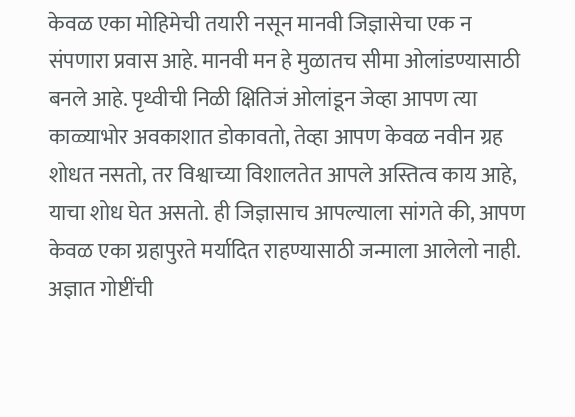केवळ एका मोहिमेची तयारी नसून मानवी जिज्ञासेचा एक न संपणारा प्रवास आहे. मानवी मन हे मुळातच सीमा ओलांडण्यासाठी बनले आहे. पृथ्वीची निळी क्षितिजं ओलांडून जेव्हा आपण त्या काळ्याभोर अवकाशात डोकावतो, तेव्हा आपण केवळ नवीन ग्रह शोधत नसतो, तर विश्वाच्या विशालतेत आपले अस्तित्व काय आहे, याचा शोध घेत असतो. ही जिज्ञासाच आपल्याला सांगते की, आपण केवळ एका ग्रहापुरते मर्यादित राहण्यासाठी जन्माला आलेलो नाही. अज्ञात गोष्टींची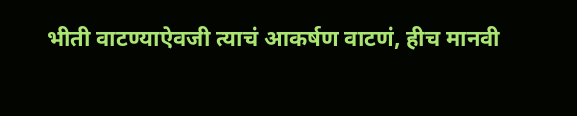भीती वाटण्याऐवजी त्याचं आकर्षण वाटणं, हीच मानवी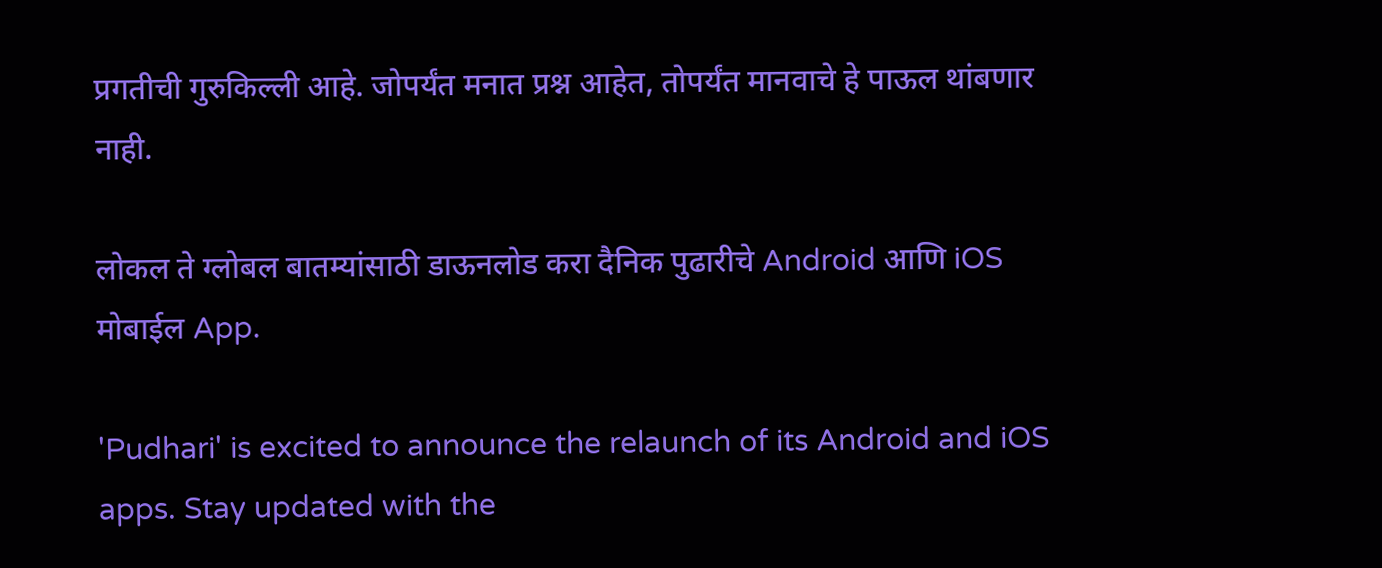प्रगतीची गुरुकिल्ली आहे. जोपर्यंत मनात प्रश्न आहेत, तोपर्यंत मानवाचे हे पाऊल थांबणार नाही.

लोकल ते ग्लोबल बातम्यांसाठी डाऊनलोड करा दैनिक पुढारीचे Android आणि iOS मोबाईल App.

'Pudhari' is excited to announce the relaunch of its Android and iOS apps. Stay updated with the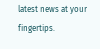latest news at your fingertips.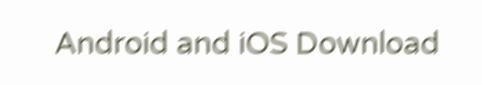Android and iOS Download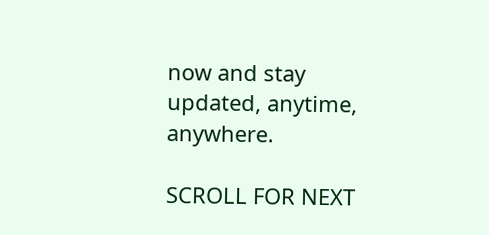now and stay updated, anytime, anywhere.

SCROLL FOR NEXT